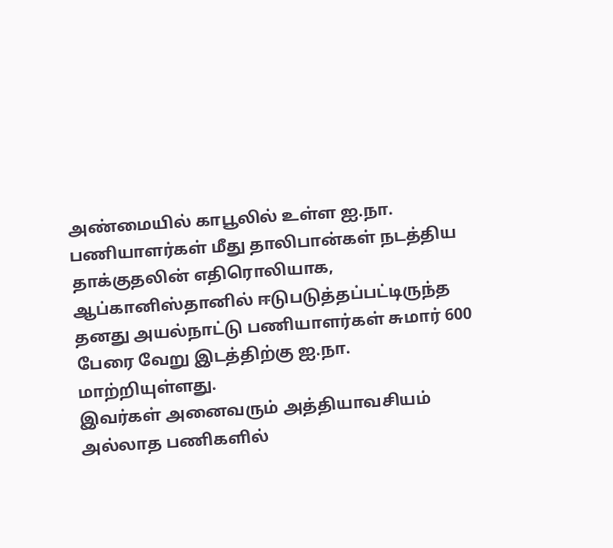அண்மையில் காபூலில் உள்ள ஐ.நா. பணியாளர்கள் மீது தாலிபான்கள் நடத்திய தாக்குதலின் எதிரொலியாக, ஆப்கானிஸ்தானில் ஈடுபடுத்தப்பட்டிருந்த தனது அயல்நாட்டு பணியாளர்கள் சுமார் 600 பேரை வேறு இடத்திற்கு ஐ.நா. மாற்றியுள்ளது.
இவர்கள் அனைவரும் அத்தியாவசியம் அல்லாத பணிகளில்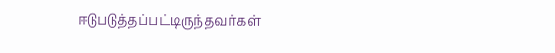ஈடுபடுத்தப்பட்டிருந்தவர்கள்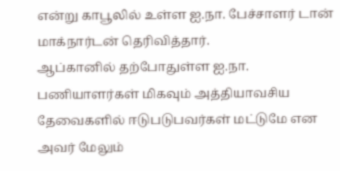என்று காபூலில் உள்ள ஐ.நா. பேச்சாளர் டான் மாக்நார்டன் தெரிவித்தார்.
ஆப்கானில் தற்போதுள்ள ஐ.நா. பணியாளர்கள் மிகவும் அத்தியாவசிய தேவைகளில் ஈடுபடுபவர்கள் மட்டுமே என அவர் மேலும்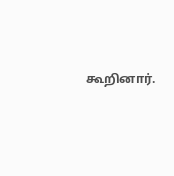கூறினார்.